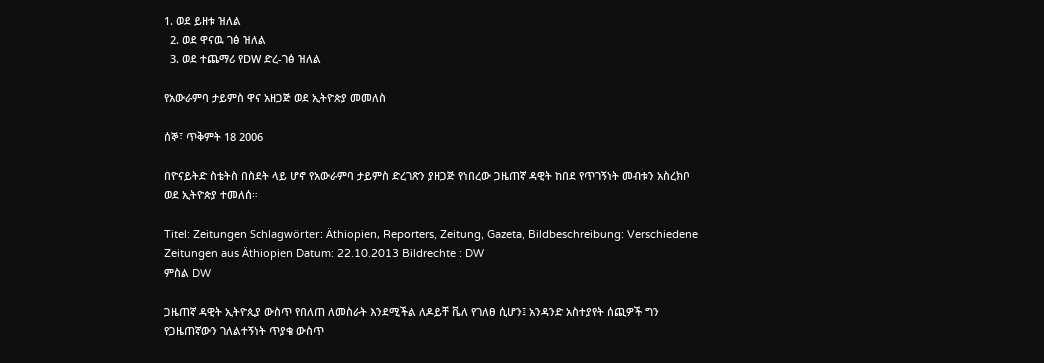1. ወደ ይዘቱ ዝለል
  2. ወደ ዋናዉ ገፅ ዝለል
  3. ወደ ተጨማሪ የDW ድረ-ገፅ ዝለል

የአውራምባ ታይምስ ዋና አዘጋጅ ወደ ኢትዮጵያ መመለስ

ሰኞ፣ ጥቅምት 18 2006

በዮናይትድ ስቴትስ በስደት ላይ ሆኖ የአውራምባ ታይምስ ድረገጽን ያዘጋጅ የነበረው ጋዜጠኛ ዳዊት ከበደ የጥገኝነት መብቱን አስረክቦ ወደ ኢትዮጵያ ተመለሰ።

Titel: Zeitungen Schlagwörter: Äthiopien, Reporters, Zeitung, Gazeta, Bildbeschreibung: Verschiedene Zeitungen aus Äthiopien Datum: 22.10.2013 Bildrechte : DW
ምስል DW

ጋዜጠኛ ዳዊት ኢትዮጲያ ውስጥ የበለጠ ለመስራት እንደሚችል ለዶይቸ ቬለ የገለፀ ሲሆን፤ አንዳንድ አስተያየት ሰጪዎች ግን የጋዜጠኛውን ገለልተኝነት ጥያቄ ውስጥ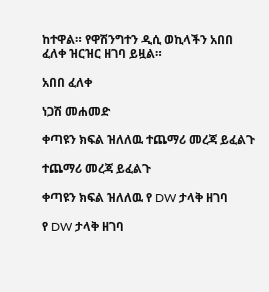ከተዋል። የዋሽንግተን ዲሲ ወኪላችን አበበ ፈለቀ ዝርዝር ዘገባ ይዟል።

አበበ ፈለቀ

ነጋሽ መሐመድ

ቀጣዩን ክፍል ዝለለዉ ተጨማሪ መረጃ ይፈልጉ

ተጨማሪ መረጃ ይፈልጉ

ቀጣዩን ክፍል ዝለለዉ የ DW ታላቅ ዘገባ

የ DW ታላቅ ዘገባ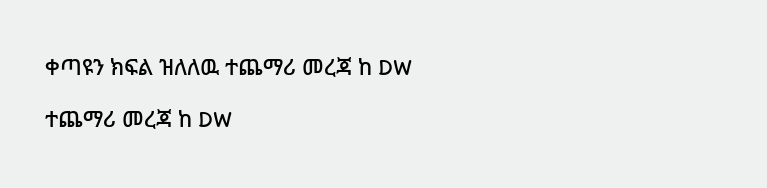ቀጣዩን ክፍል ዝለለዉ ተጨማሪ መረጃ ከ DW

ተጨማሪ መረጃ ከ DW